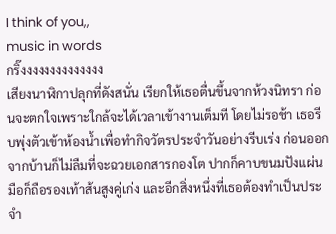I think of you,,
music in words
กริ๊งงงงงงงงงงงงงง
เสียงนาฬิกาปลุกที่ดังสนั่น เรียกให้เธอตื่นขึ้นจากห้วงนิทรา ก่อนจะตกใจเพราะใกล้จะได้เวลาเข้างานเต็มที โดยไม่รอช้า เธอรีบพุ่งตัวเข้าห้องน้ำเพื่อทำกิจวัตรประจำวันอย่างรีบเร่ง ก่อนออกจากบ้านก็ไม่ลืมที่จะฉวยเอกสารกองโต ปากก็คาบขนมปังแผ่น มือก็ถือรองเท้าส้นสูงคู่เก่ง และอีกสิ่งหนึ่งที่เธอต้องทำเป็นประจำ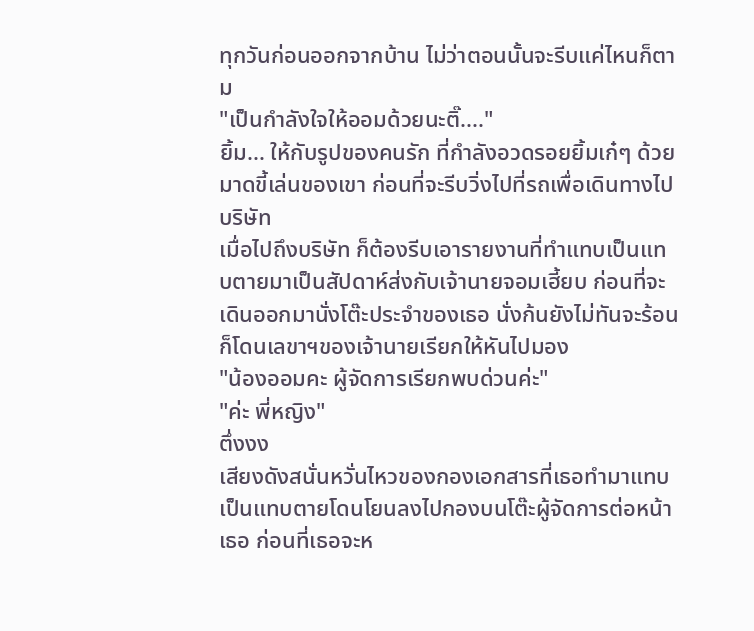ทุกวันก่อนออกจากบ้าน ไม่ว่าตอนนั้นจะรีบแค่ไหนก็ตาม
"เป็นกำลังใจให้ออมด้วยนะติ๊...."
ยิ้ม... ให้กับรูปของคนรัก ที่กำลังอวดรอยยิ้มเก๋ๆ ด้วยมาดขี้เล่นของเขา ก่อนที่จะรีบวิ่งไปที่รถเพื่อเดินทางไปบริษัท
เมื่อไปถึงบริษัท ก็ต้องรีบเอารายงานที่ทำแทบเป็นแทบตายมาเป็นสัปดาห์ส่งกับเจ้านายจอมเฮี้ยบ ก่อนที่จะเดินออกมานั่งโต๊ะประจำของเธอ นั่งก้นยังไม่ทันจะร้อนก็โดนเลขาฯของเจ้านายเรียกให้หันไปมอง
"น้องออมคะ ผู้จัดการเรียกพบด่วนค่ะ"
"ค่ะ พี่หญิง"
ตึ่งงง
เสียงดังสนั่นหวั่นไหวของกองเอกสารที่เธอทำมาแทบเป็นแทบตายโดนโยนลงไปกองบนโต๊ะผู้จัดการต่อหน้าเธอ ก่อนที่เธอจะห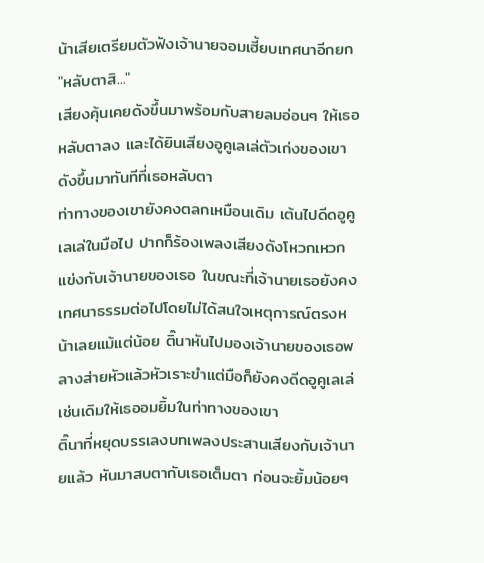น้าเสียเตรียมตัวฟังเจ้านายจอมเฮี้ยบเทศนาอีกยก
"หลับตาสิ..."
เสียงคุ้นเคยดังขึ้นมาพร้อมกับสายลมอ่อนๆ ให้เธอหลับตาลง และได้ยินเสียงอูคูเลเล่ตัวเก่งของเขาดังขึ้นมาทันทีที่เธอหลับตา
ท่าทางของเขายังคงตลกเหมือนเดิม เต้นไปดีดอูคูเลเล่ในมือไป ปากก็ร้องเพลงเสียงดังโหวกเหวกแข่งกับเจ้านายของเธอ ในขณะที่เจ้านายเธอยังคงเทศนาธรรมต่อไปโดยไม่ได้สนใจเหตุการณ์ตรงหน้าเลยแม้แต่น้อย ติ๊นาหันไปมองเจ้านายของเธอพลางส่ายหัวแล้วหัวเราะขำแต่มือก็ยังคงดีดอูคูเลเล่เช่นเดิมให้เธออมยิ้มในท่าทางของเขา
ติ๊นาที่หยุดบรรเลงบทเพลงประสานเสียงกับเจ้านายแล้ว หันมาสบตากับเธอเต็มตา ก่อนจะยิ้มน้อยๆ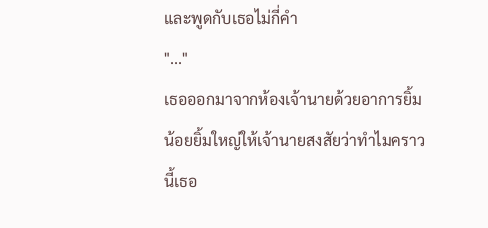และพูดกับเธอไม่กี่คำ
"..."
เธอออกมาจากห้องเจ้านายด้วยอาการยิ้มน้อยยิ้มใหญ่ให้เจ้านายสงสัยว่าทำไมคราวนี้เธอ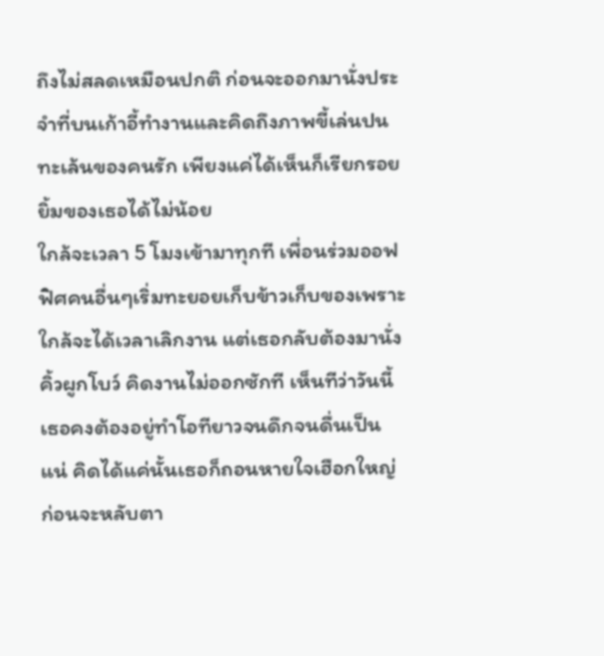ถึงไม่สลดเหมือนปกติ ก่อนจะออกมานั่งประจำที่บนเก้าอี้ทำงานและคิดถึงภาพขี้เล่นปนทะเล้นของคนรัก เพียงแค่ได้เห็นก็เรียกรอยยิ้มของเธอได้ไม่น้อย
ใกล้จะเวลา 5 โมงเข้ามาทุกที เพื่อนร่วมออฟฟิศคนอื่นๆเริ่มทะยอยเก็บข้าวเก็บของเพราะใกล้จะได้เวลาเลิกงาน แต่เธอกลับต้องมานั่งคิ้วผูกโบว์ คิดงานไม่ออกซักที เห็นทีว่าวันนี้เธอคงต้องอยู่ทำโอทียาวจนดึกจนดื่นเป็นแน่ คิดได้แค่นั้นเธอก็ถอนหายใจเฮือกใหญ่ ก่อนจะหลับตา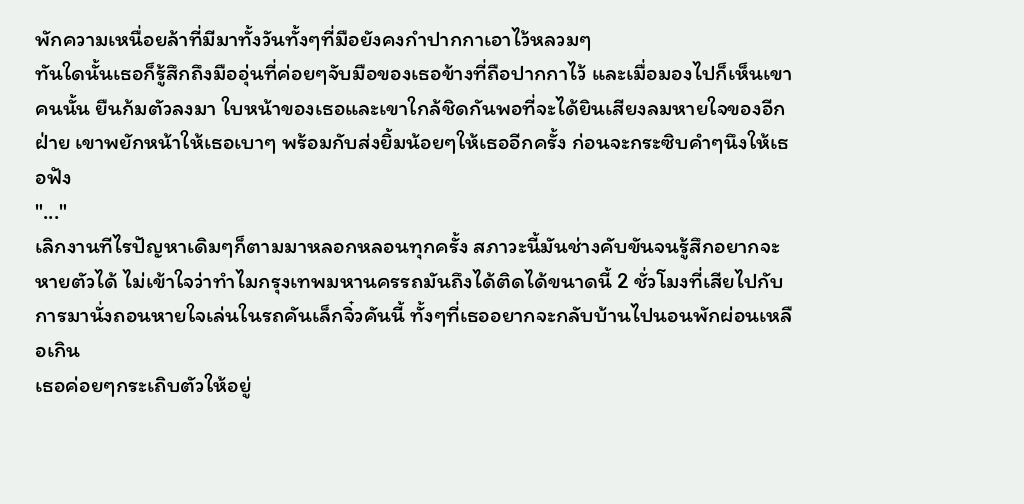พักความเหนื่อยล้าที่มีมาทั้งวันทั้งๆที่มือยังคงกำปากกาเอาไว้หลวมๆ
ทันใดนั้นเธอก็รู้สึกถึงมืออุ่นที่ค่อยๆจับมือของเธอข้างที่ถือปากกาไว้ และเมื่อมองไปก็เห็นเขาคนนั้น ยืนก้มตัวลงมา ใบหน้าของเธอและเขาใกล้ชิดกันพอที่จะได้ยินเสียงลมหายใจของอีกฝ่าย เขาพยักหน้าให้เธอเบาๆ พร้อมกับส่งยิ้มน้อยๆให้เธออีกครั้ง ก่อนจะกระซิบคำๆนึงให้เธอฟัง
"..."
เลิกงานทีไรปัญหาเดิมๆก็ตามมาหลอกหลอนทุกครั้ง สภาวะนี้มันช่างคับขันจนรู้สึกอยากจะหายตัวได้ ไม่เข้าใจว่าทำไมกรุงเทพมหานครรถมันถึงได้ติดได้ขนาดนี้ 2 ชั่วโมงที่เสียไปกับการมานั่งถอนหายใจเล่นในรถคันเล็กจิ๋วคันนี้ ทั้งๆที่เธออยากจะกลับบ้านไปนอนพักผ่อนเหลือเกิน
เธอค่อยๆกระเถิบตัวให้อยู่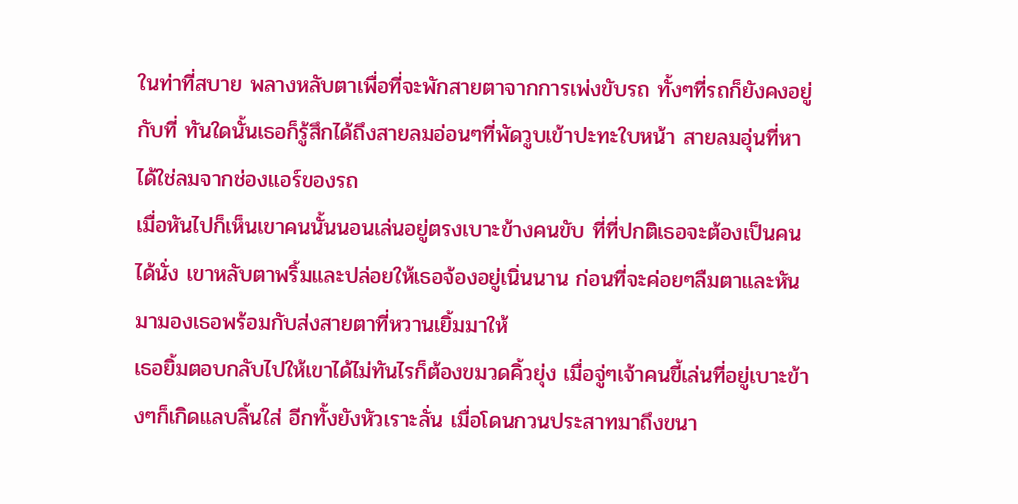ในท่าที่สบาย พลางหลับตาเพื่อที่จะพักสายตาจากการเพ่งขับรถ ทั้งๆที่รถก็ยังคงอยู่กับที่ ทันใดนั้นเธอก็รู้สึกได้ถึงสายลมอ่อนๆที่พัดวูบเข้าปะทะใบหน้า สายลมอุ่นที่หาได้ใช่ลมจากช่องแอร์ของรถ
เมื่อหันไปก็เห็นเขาคนนั้นนอนเล่นอยู่ตรงเบาะข้างคนขับ ที่ที่ปกติเธอจะต้องเป็นคนได้นั่ง เขาหลับตาพริ้มและปล่อยให้เธอจ้องอยู่เนิ่นนาน ก่อนที่จะค่อยๆลืมตาและหันมามองเธอพร้อมกับส่งสายตาที่หวานเยิ้มมาให้
เธอยิ้มตอบกลับไปให้เขาได้ไม่ทันไรก็ต้องขมวดคิ้วยุ่ง เมื่อจู่ๆเจ้าคนขี้เล่นที่อยู่เบาะข้างๆก็เกิดแลบลิ้นใส่ อีกทั้งยังหัวเราะลั่น เมื่อโดนกวนประสาทมาถึงขนา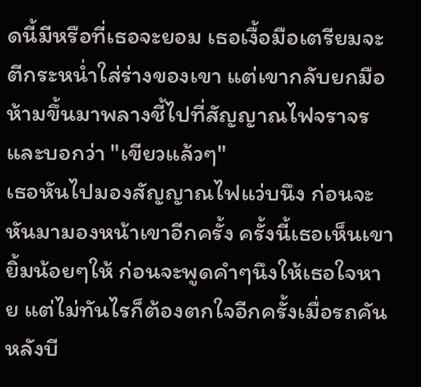ดนี้มีหรือที่เธอจะยอม เธอเงื้อมือเตรียมจะตีกระหน่ำใส่ร่างของเขา แต่เขากลับยกมือห้ามขึ้นมาพลางชี้ไปที่สัญญาณไฟจราจร และบอกว่า "เขียวแล้วๆ"
เธอหันไปมองสัญญาณไฟแว่บนึง ก่อนจะหันมามองหน้าเขาอีกครั้ง ครั้งนี้เธอเห็นเขายิ้มน้อยๆให้ ก่อนจะพูดคำๆนึงให้เธอใจหาย แต่ไม่ทันไรก็ต้องตกใจอีกครั้งเมื่อรถคันหลังบี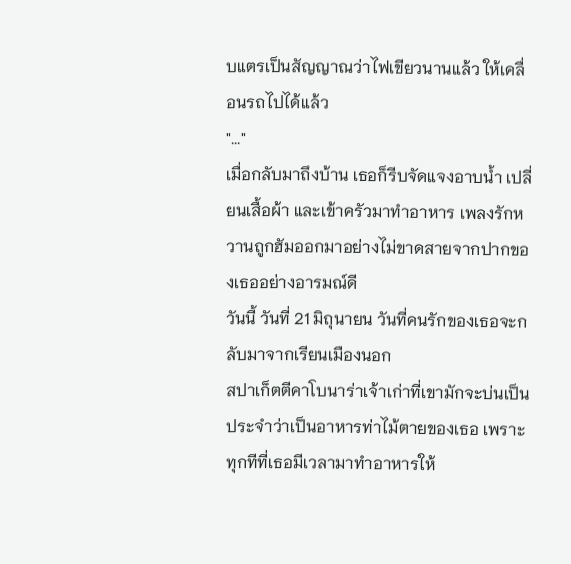บแตรเป็นสัญญาณว่าไฟเขียวนานแล้ว ให้เคลื่อนรถไปได้แล้ว
"..."
เมื่อกลับมาถึงบ้าน เธอก็รีบจัดแจงอาบน้ำ เปลี่ยนเสื้อผ้า และเข้าครัวมาทำอาหาร เพลงรักหวานถูกฮัมออกมาอย่างไม่ขาดสายจากปากของเธออย่างอารมณ์ดี
วันนี้ วันที่ 21 มิถุนายน วันที่คนรักของเธอจะกลับมาจากเรียนเมืองนอก
สปาเก็ตตีคาโบนาร่าเจ้าเก่าที่เขามักจะบ่นเป็นประจำว่าเป็นอาหารท่าไม้ตายของเธอ เพราะทุกทีที่เธอมีเวลามาทำอาหารให้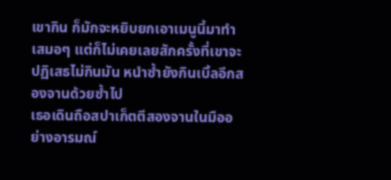เขากิน ก็มักจะหยิบยกเอาเมนูนี้มาทำเสมอๆ แต่ก็ไม่เคยเลยสักครั้งที่เขาจะปฏิเสธไม่กินมัน หนำซ้ำยังกินเบิ้ลอีกสองจานด้วยซ้ำไป
เธอเดินถือสปาเก็ตตีสองจานในมืออย่างอารมณ์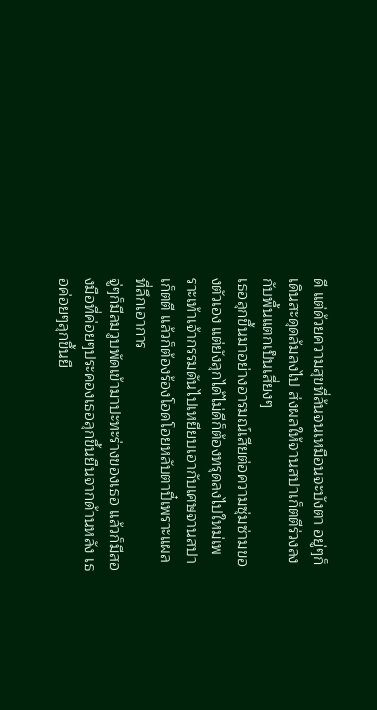ดี แต่ด้วยความสุขที่ล้นจนเหมือนจะบังตา อยู่ๆก็เดินสะดุดล้มลงไป ส่งผลให้จานสปาเก็ตตีร่วงลงกับพื้นแตกเป็นเสี่ยงๆ
เธอลุกขึ้นมาอย่างอารมณ์เสียต่อความซุ่มซ่ามของตัวเอง แต่ยังลุกได้ไม่ดีก็ต้องทรุดลงไปใหม่เพราะเท้าเจ้ากรรมดันไปเหยียบเอากับเศษจานสปาเก็ตตี แล้วก็ต้องร้องโอดโอยหลับตาปี๋เพราะแผลที่ลึกเอาการ
จู่ๆก็มีลมวูบพัดเข้ามาปะทะร่างของเธอ แล้วก็มีสองมือที่ค่อยๆประคองเธอลุกขึ้นยืนจากด้านหลัง เธอค่อยๆลุกขึ้นยื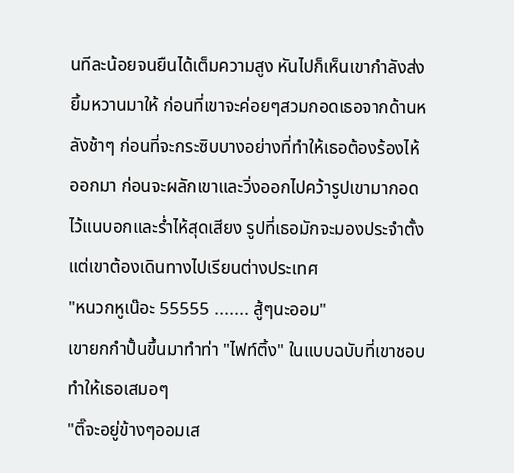นทีละน้อยจนยืนได้เต็มความสูง หันไปก็เห็นเขากำลังส่งยิ้มหวานมาให้ ก่อนที่เขาจะค่อยๆสวมกอดเธอจากด้านหลังช้าๆ ก่อนที่จะกระซิบบางอย่างที่ทำให้เธอต้องร้องไห้ออกมา ก่อนจะผลักเขาและวิ่งออกไปคว้ารูปเขามากอดไว้แนบอกและร่ำไห้สุดเสียง รูปที่เธอมักจะมองประจำตั้งแต่เขาต้องเดินทางไปเรียนต่างประเทศ
"หนวกหูเน๊อะ 55555 ....... สู้ๆนะออม"
เขายกกำปั้นขึ้นมาทำท่า "ไฟท์ติ้ง" ในแบบฉบับที่เขาชอบทำให้เธอเสมอๆ
"ติ๊จะอยู่ข้างๆออมเส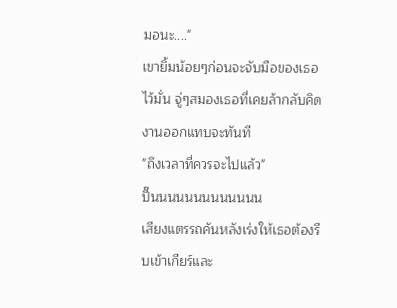มอนะ...."
เขายิ้มน้อยๆก่อนจะจับมือของเธอไว้มั่น จู่ๆสมองเธอที่เคยล้ากลับคิดงานออกแทบจะทันที
"ถึงเวลาที่ควรจะไปแล้ว"
ปี๊นนนนนนนนนนนนน
เสียงแตรรถคันหลังเร่งให้เธอต้องรีบเข้าเกียร์และ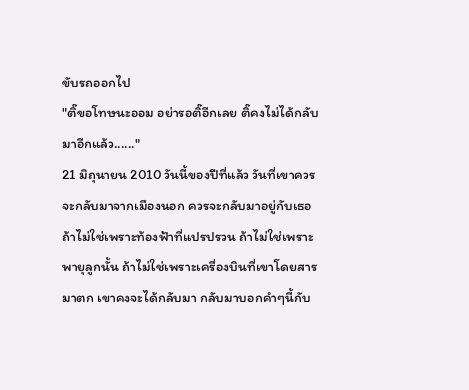ขับรถออกไป
"ติ๊ขอโทษนะออม อย่ารอติ๊อีกเลย ติ๊คงไม่ได้กลับมาอีกแล้ว......"
21 มิถุนายน 2010 วันนี้ของปีที่แล้ว วันที่เขาควรจะกลับมาจากเมืองนอก ควรจะกลับมาอยู่กับเธอ ถ้าไม่ใช่เพราะท้องฟ้าที่แปรปรวน ถ้าไม่ใช่เพราะพายุลูกนั้น ถ้าไม่ใช่เพราะเครื่องบินที่เขาโดยสารมาตก เขาคงจะได้กลับมา กลับมาบอกคำๆนี้กับ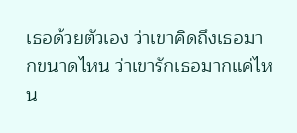เธอด้วยตัวเอง ว่าเขาคิดถึงเธอมากขนาดไหน ว่าเขารักเธอมากแค่ไหน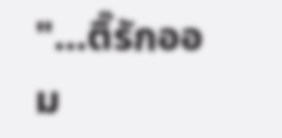"...ติ๊รักออม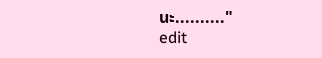นะ.........."
edit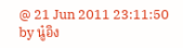@ 21 Jun 2011 23:11:50 by นู๋อิง